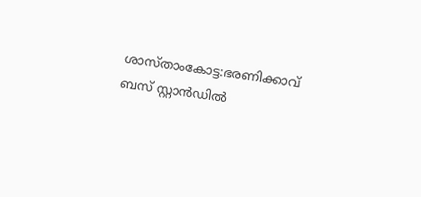ശാസ്താംകോട്ട:ഭരണിക്കാവ് ബസ് സ്റ്റാൻഡിൽ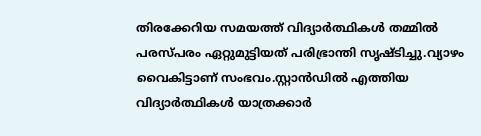തിരക്കേറിയ സമയത്ത് വിദ്യാർത്ഥികൾ തമ്മിൽ പരസ്പരം ഏറ്റുമുട്ടിയത് പരിഭ്രാന്തി സൃഷ്ടിച്ചു.വ്യാഴം വൈകിട്ടാണ് സംഭവം.സ്റ്റാൻഡിൽ എത്തിയ വിദ്യാർത്ഥികൾ യാത്രക്കാർ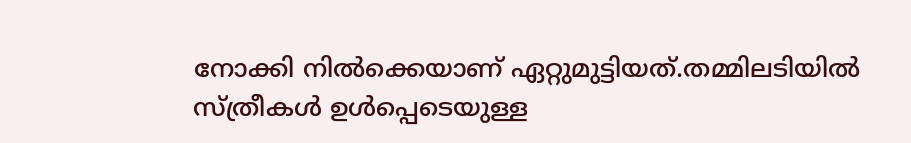നോക്കി നിൽക്കെയാണ് ഏറ്റുമുട്ടിയത്.തമ്മിലടിയിൽ സ്ത്രീകൾ ഉൾപ്പെടെയുള്ള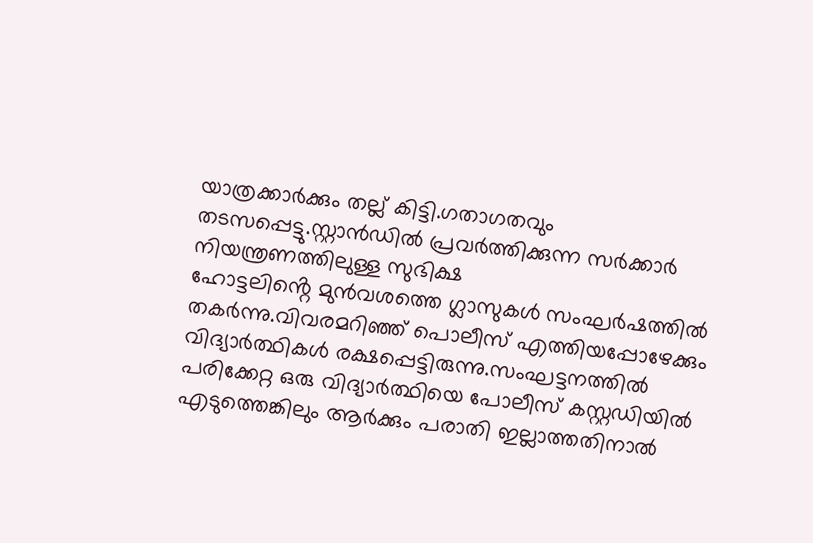യാത്രക്കാർക്കും തല്ല് കിട്ടി.ഗതാഗതവും തടസപ്പെട്ടു.സ്റ്റാൻഡിൽ പ്രവർത്തിക്കുന്ന സർക്കാർ നിയന്ത്രണത്തിലുള്ള സുഭിക്ഷ
ഹോട്ടലിൻ്റെ മുൻവശത്തെ ഗ്ലാസുകൾ സംഘർഷത്തിൽ തകർന്നു.വിവരമറിഞ്ഞ് പൊലീസ് എത്തിയപ്പോഴേക്കും വിദ്യാർത്ഥികൾ രക്ഷപ്പെട്ടിരുന്നു.സംഘട്ടനത്തിൽ പരിക്കേറ്റ ഒരു വിദ്യാർത്ഥിയെ പോലീസ് കസ്റ്റഡിയിൽ എടുത്തെങ്കിലും ആർക്കും പരാതി ഇല്ലാത്തതിനാൽ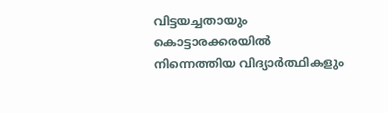വിട്ടയച്ചതായും കൊട്ടാരക്കരയിൽ നിന്നെത്തിയ വിദ്യാർത്ഥികളും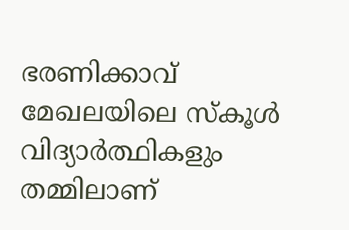ഭരണിക്കാവ് മേഖലയിലെ സ്കൂൾ വിദ്യാർത്ഥികളും തമ്മിലാണ്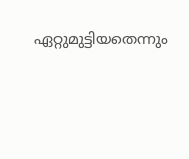ഏറ്റുമുട്ടിയതെന്നും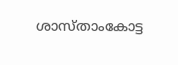ശാസ്താംകോട്ട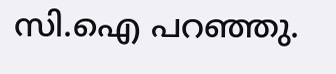സി.ഐ പറഞ്ഞു.